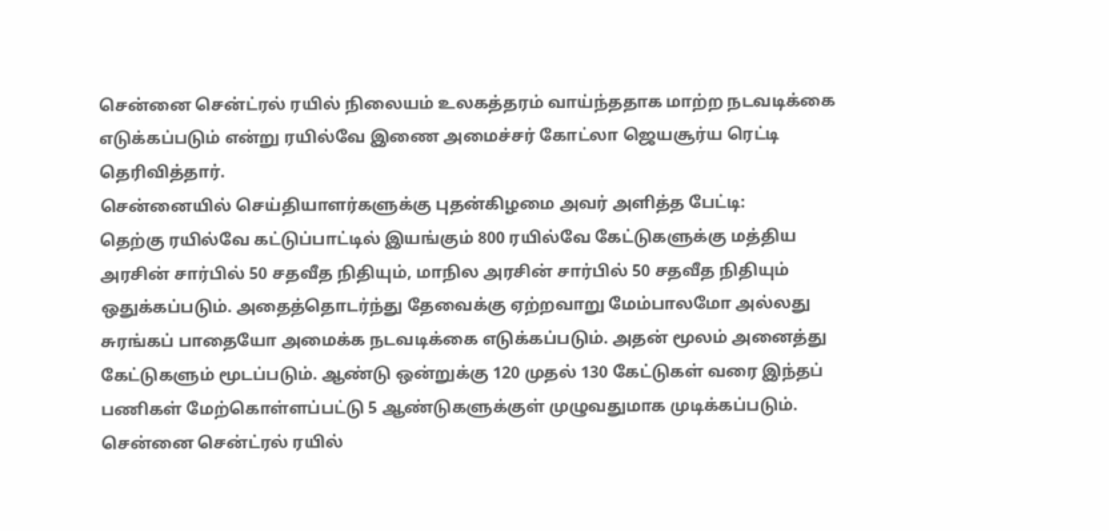சென்னை சென்ட்ரல் ரயில் நிலையம் உலகத்தரம் வாய்ந்ததாக மாற்ற நடவடிக்கை எடுக்கப்படும் என்று ரயில்வே இணை அமைச்சர் கோட்லா ஜெயசூர்ய ரெட்டி தெரிவித்தார்.
சென்னையில் செய்தியாளர்களுக்கு புதன்கிழமை அவர் அளித்த பேட்டி:
தெற்கு ரயில்வே கட்டுப்பாட்டில் இயங்கும் 800 ரயில்வே கேட்டுகளுக்கு மத்திய அரசின் சார்பில் 50 சதவீத நிதியும், மாநில அரசின் சார்பில் 50 சதவீத நிதியும் ஒதுக்கப்படும். அதைத்தொடர்ந்து தேவைக்கு ஏற்றவாறு மேம்பாலமோ அல்லது சுரங்கப் பாதையோ அமைக்க நடவடிக்கை எடுக்கப்படும். அதன் மூலம் அனைத்து கேட்டுகளும் மூடப்படும். ஆண்டு ஒன்றுக்கு 120 முதல் 130 கேட்டுகள் வரை இந்தப் பணிகள் மேற்கொள்ளப்பட்டு 5 ஆண்டுகளுக்குள் முழுவதுமாக முடிக்கப்படும். சென்னை சென்ட்ரல் ரயில்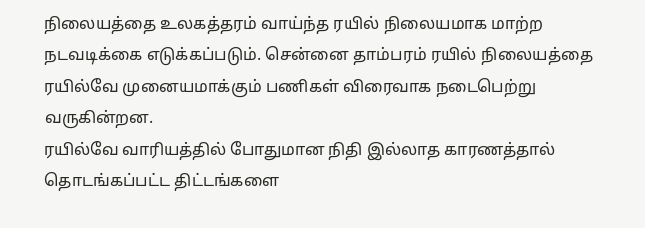நிலையத்தை உலகத்தரம் வாய்ந்த ரயில் நிலையமாக மாற்ற நடவடிக்கை எடுக்கப்படும். சென்னை தாம்பரம் ரயில் நிலையத்தை ரயில்வே முனையமாக்கும் பணிகள் விரைவாக நடைபெற்று வருகின்றன.
ரயில்வே வாரியத்தில் போதுமான நிதி இல்லாத காரணத்தால் தொடங்கப்பட்ட திட்டங்களை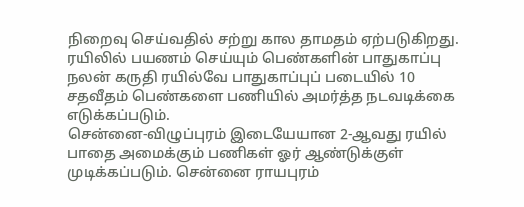நிறைவு செய்வதில் சற்று கால தாமதம் ஏற்படுகிறது. ரயிலில் பயணம் செய்யும் பெண்களின் பாதுகாப்பு நலன் கருதி ரயில்வே பாதுகாப்புப் படையில் 10 சதவீதம் பெண்களை பணியில் அமர்த்த நடவடிக்கை எடுக்கப்படும்.
சென்னை-விழுப்புரம் இடையேயான 2-ஆவது ரயில் பாதை அமைக்கும் பணிகள் ஓர் ஆண்டுக்குள் முடிக்கப்படும். சென்னை ராயபுரம்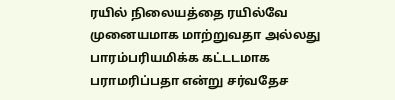ரயில் நிலையத்தை ரயில்வே முனையமாக மாற்றுவதா அல்லது பாரம்பரியமிக்க கட்டடமாக பராமரிப்பதா என்று சர்வதேச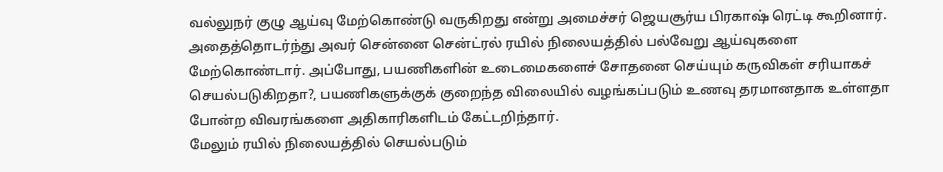வல்லுநர் குழு ஆய்வு மேற்கொண்டு வருகிறது என்று அமைச்சர் ஜெயசூர்ய பிரகாஷ் ரெட்டி கூறினார்.
அதைத்தொடர்ந்து அவர் சென்னை சென்ட்ரல் ரயில் நிலையத்தில் பல்வேறு ஆய்வுகளை மேற்கொண்டார். அப்போது, பயணிகளின் உடைமைகளைச் சோதனை செய்யும் கருவிகள் சரியாகச் செயல்படுகிறதா?, பயணிகளுக்குக் குறைந்த விலையில் வழங்கப்படும் உணவு தரமானதாக உள்ளதா போன்ற விவரங்களை அதிகாரிகளிடம் கேட்டறிந்தார்.
மேலும் ரயில் நிலையத்தில் செயல்படும்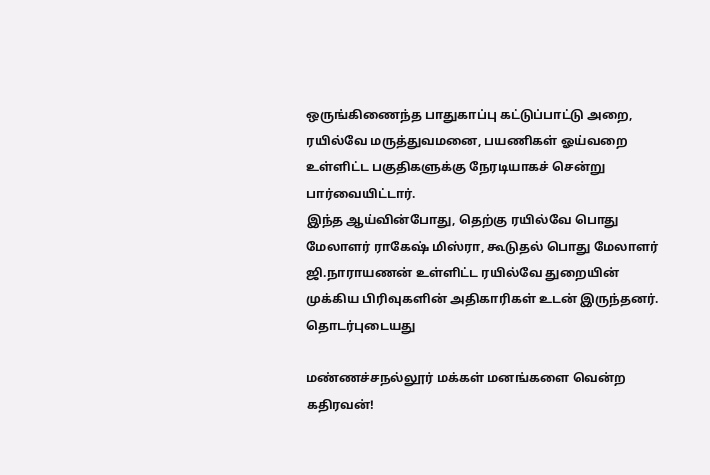ஒருங்கிணைந்த பாதுகாப்பு கட்டுப்பாட்டு அறை, ரயில்வே மருத்துவமனை, பயணிகள் ஓய்வறை உள்ளிட்ட பகுதிகளுக்கு நேரடியாகச் சென்று பார்வையிட்டார்.
இந்த ஆய்வின்போது, தெற்கு ரயில்வே பொது மேலாளர் ராகேஷ் மிஸ்ரா, கூடுதல் பொது மேலாளர் ஜி.நாராயணன் உள்ளிட்ட ரயில்வே துறையின் முக்கிய பிரிவுகளின் அதிகாரிகள் உடன் இருந்தனர்.
தொடர்புடையது

மண்ணச்சநல்லூர் மக்கள் மனங்களை வென்ற கதிரவன்!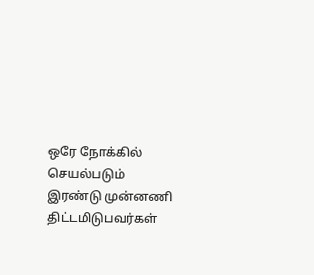ஒரே நோக்கில் செயல்படும் இரண்டு முன்னணி திட்டமிடுபவர்கள்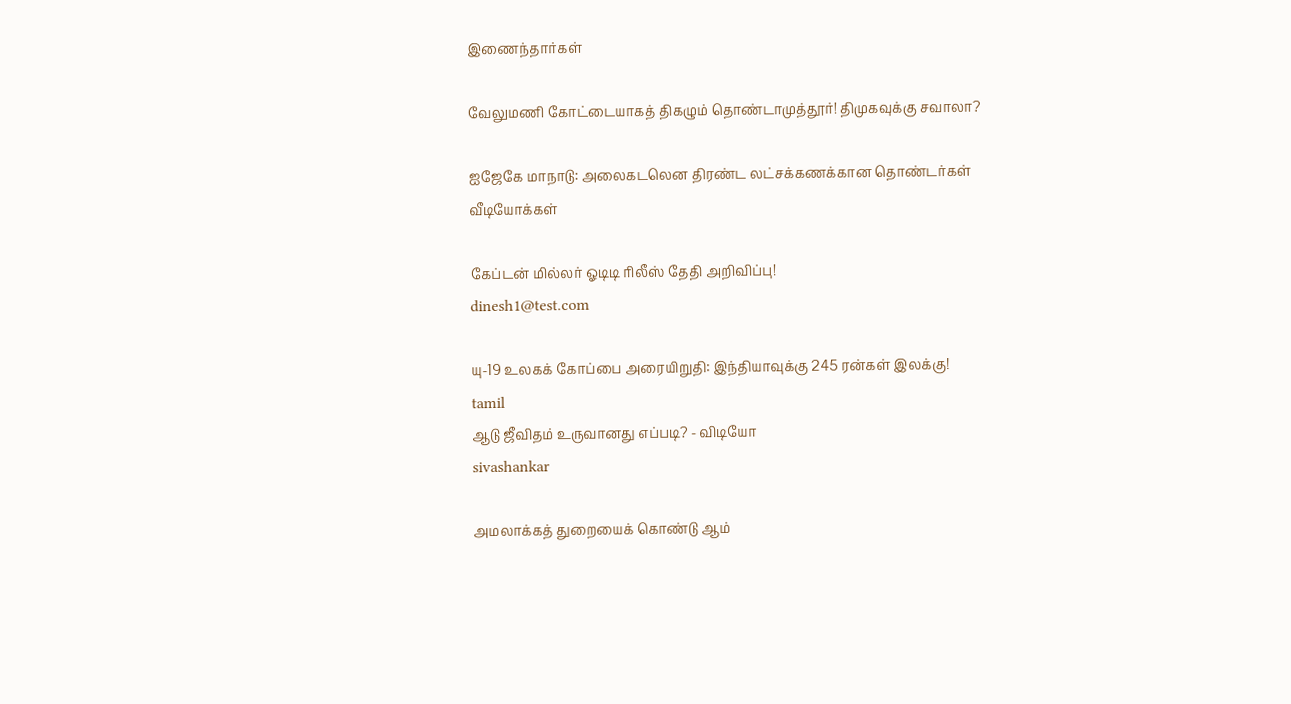இணைந்தார்கள்

வேலுமணி கோட்டையாகத் திகழும் தொண்டாமுத்தூர்! திமுகவுக்கு சவாலா?

ஐஜேகே மாநாடு: அலைகடலென திரண்ட லட்சக்கணக்கான தொண்டர்கள்
வீடியோக்கள்

கேப்டன் மில்லர் ஓடிடி ரிலீஸ் தேதி அறிவிப்பு!
dinesh1@test.com

யு-19 உலகக் கோப்பை அரையிறுதி: இந்தியாவுக்கு 245 ரன்கள் இலக்கு!
tamil
ஆடு ஜீவிதம் உருவானது எப்படி? - விடியோ
sivashankar

அமலாக்கத் துறையைக் கொண்டு ஆம்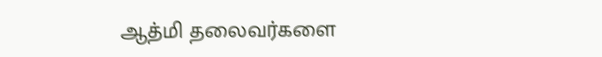ஆத்மி தலைவர்களை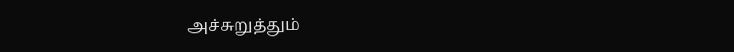அச்சுறுத்தும்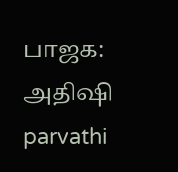பாஜக: அதிஷி
parvathi